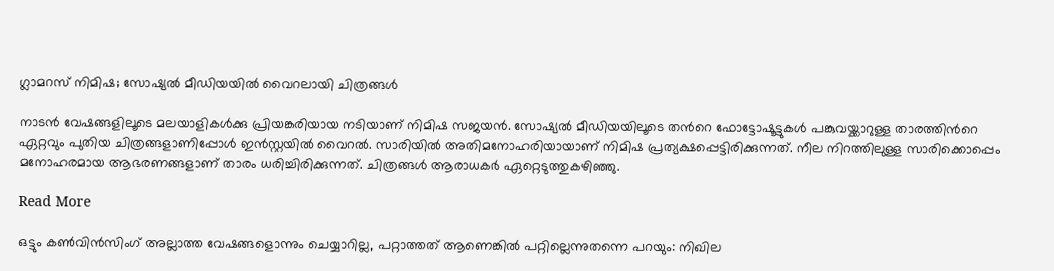ഗ്ലാമറസ് നിമിഷ; സോഷ്യൽ മീഡി‌യയിൽ വൈറലായി ചിത്രങ്ങൾ

നാടൻ വേഷങ്ങളിലൂടെ മലയാളികൾക്കു പ്രിയങ്കരിയായ നടിയാണ് നിമിഷ സജയൻ. സോഷ്യൽ മീഡിയയിലൂടെ തന്‍റെ ഫോട്ടോഷൂട്ടുകൾ പങ്കുവയ്ക്കാറുള്ള താരത്തിന്‍റെ ഏറ്റവും പുതിയ ചിത്രങ്ങളാണിപ്പോൾ ഇൻസ്റ്റയിൽ വൈറൽ. സാരിയിൽ അതിമനോഹരിയായാണ് നിമിഷ പ്രത്യക്ഷപ്പെട്ടിരിക്കുന്നത്. നീല നിറത്തിലുള്ള സാരിക്കൊപ്പെം മനോഹരമായ ആഭരണങ്ങളാണ് താരം ധരിച്ചിരിക്കുന്നത്. ചിത്രങ്ങൾ ആരാധകർ ഏറ്റെടുത്തുകഴിഞ്ഞു.

Read More

ഒട്ടും കൺവിൻസിംഗ് അല്ലാത്ത വേഷങ്ങളൊന്നും ചെയ്യാറില്ല, പറ്റാത്തത് ആണെങ്കിൽ പറ്റില്ലെന്നുതന്നെ പറയും: നിഖില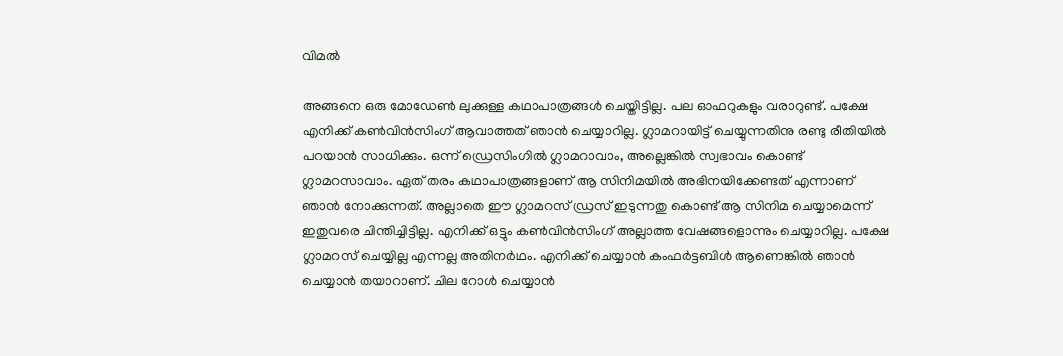വിമൽ

അങ്ങനെ ഒരു മോഡേൺ ലുക്കുള്ള കഥാപാത്രങ്ങൾ ചെയ്തിട്ടില്ല. പല ഓഫറുകളും വരാറുണ്ട്. പക്ഷേ എനിക്ക് കൺവിൻസിംഗ് ആവാത്തത് ഞാൻ ചെയ്യാറില്ല. ഗ്ലാമറായിട്ട് ചെയ്യുന്നതിനു രണ്ടു രീതിയിൽ പറയാൻ സാധിക്കും. ഒന്ന് ഡ്രെസിംഗിൽ ഗ്ലാമറാവാം, അല്ലെങ്കിൽ സ്വഭാവം കൊണ്ട് ഗ്ലാമറസാവാം. ഏത് തരം കഥാപാത്രങ്ങളാണ് ആ സിനിമയിൽ അഭിനയിക്കേണ്ടത് എന്നാണ് ഞാൻ നോക്കുന്നത്. അല്ലാതെ ഈ ഗ്ലാമറസ് ഡ്രസ് ഇടുന്നതു കൊണ്ട് ആ സിനിമ ചെയ്യാമെന്ന് ഇതുവരെ ചിന്തിച്ചിട്ടില്ല. എനിക്ക് ഒട്ടും കൺവിൻസിംഗ് അല്ലാത്ത വേഷങ്ങളൊന്നും ചെയ്യാറില്ല. പക്ഷേ ഗ്ലാമറസ് ചെയ്യില്ല എന്നല്ല അതിനർഥം. എനിക്ക് ചെയ്യാൻ കംഫർട്ടബിൾ ആണെങ്കിൽ ഞാൻ ചെയ്യാൻ തയാറാണ്. ചില റോൾ ചെയ്യാൻ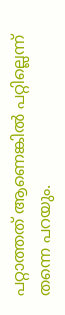പറ്റാത്തത് ആണെങ്കിൽ പറ്റില്ലെന്ന് തന്നെ പറയും.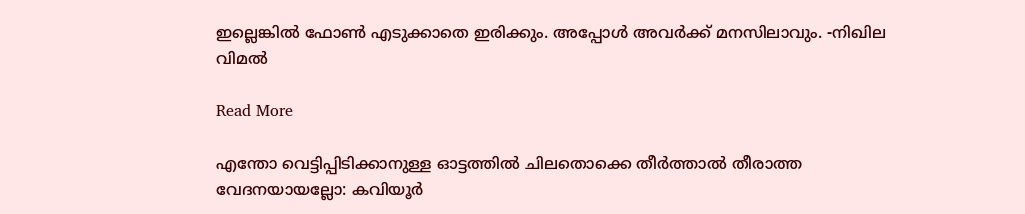ഇല്ലെങ്കിൽ ഫോൺ എടുക്കാതെ ഇരിക്കും. അപ്പോൾ അവർക്ക് മനസിലാവും. -നിഖില വിമൽ

Read More

എന്തോ വെട്ടിപ്പിടിക്കാനുള്ള ഓട്ടത്തിൽ ചിലതൊക്കെ തീർത്താൽ തീരാത്ത വേദനയായല്ലോ: കവിയൂർ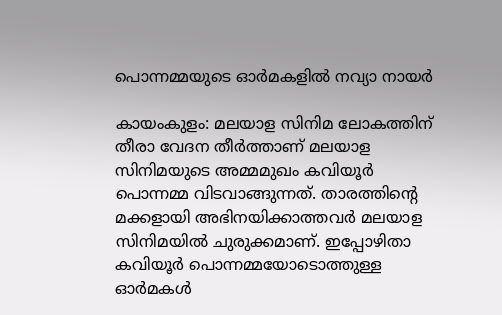പൊന്നമ്മയുടെ ഓർമകളിൽ നവ്യാ നായർ

കായംകുളം: മലയാള സിനിമ ലോകത്തിന് തീരാ വേദന തീര്‍ത്താണ് മലയാള സിനിമയുടെ അമ്മമുഖം കവിയൂർ പൊന്നമ്മ വിടവാങ്ങുന്നത്. താരത്തിന്‍റെ മക്കളായി അഭിനയിക്കാത്തവർ മലയാള സിനിമയിൽ ചുരുക്കമാണ്. ഇപ്പോഴിതാ കവിയൂർ പൊന്നമ്മയോടൊത്തുള്ള ഓർമകൾ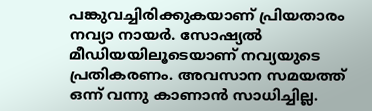പങ്കുവച്ചിരിക്കുകയാണ് പ്രിയതാരം നവ്യാ നായർ. സോഷ്യല്‍ മീഡിയയിലൂടെയാണ് നവ്യയുടെ പ്രതികരണം. അവസാന സമയത്ത് ഒന്ന് വന്നു കാണാൻ സാധിച്ചില്ല.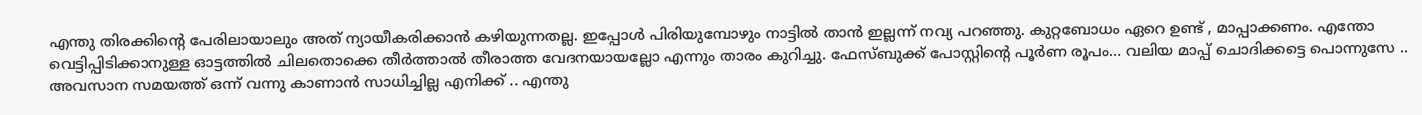എന്തു തിരക്കിന്‍റെ പേരിലായാലും അത് ന്യായീകരിക്കാൻ കഴിയുന്നതല്ല. ഇപ്പോൾ പിരിയുമ്പോഴും നാട്ടിൽ താൻ ഇല്ലന്ന് നവ്യ പറഞ്ഞു. കുറ്റബോധം ഏറെ ഉണ്ട് , മാപ്പാക്കണം. എന്തോ വെട്ടിപ്പിടിക്കാനുള്ള ഓട്ടത്തിൽ ചിലതൊക്കെ തീർത്താൽ തീരാത്ത വേദനയായല്ലോ എന്നും താരം കുറിച്ചു. ഫേസ്ബുക്ക് പോസ്റ്റിന്‍റെ പൂർണ രൂപം… വലിയ മാപ്പ് ചൊദിക്കട്ടെ പൊന്നുസേ .. അവസാന സമയത്ത് ഒന്ന് വന്നു കാണാൻ സാധിച്ചില്ല എനിക്ക് .. എന്തു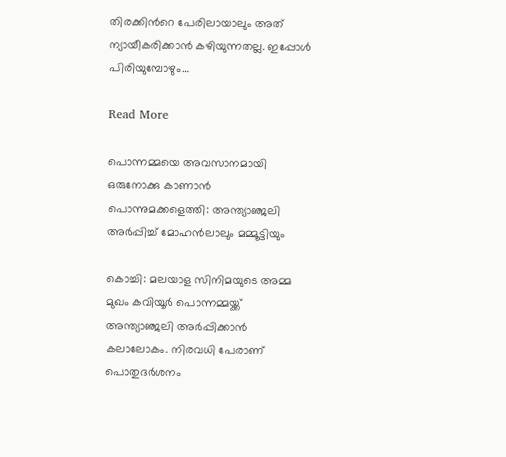തിരക്കിന്‍റെ പേരിലായാലും അത് ന്യായീകരിക്കാൻ കഴിയുന്നതല്ല. ഇപ്പോൾ പിരിയുമ്പോഴും…

Read More

പൊന്നമ്മയെ അവസാനമായി ഒരുനോക്കു കാണാൻ പൊന്നുമക്കളെത്തി: അന്ത്യാഞ്ജലി അർപ്പിച്ച് മോഹന്‍ലാലും മമ്മൂട്ടിയും

കൊച്ചി: മലയാള സിനിമയുടെ അമ്മ മുഖം കവിയൂര്‍ പൊന്നമ്മയ്ക്ക് അന്ത്യാഞ്ജലി അര്‍പ്പിക്കാന്‍ കലാലോകം. നിരവധി പേരാണ് പൊതുദര്‍ശനം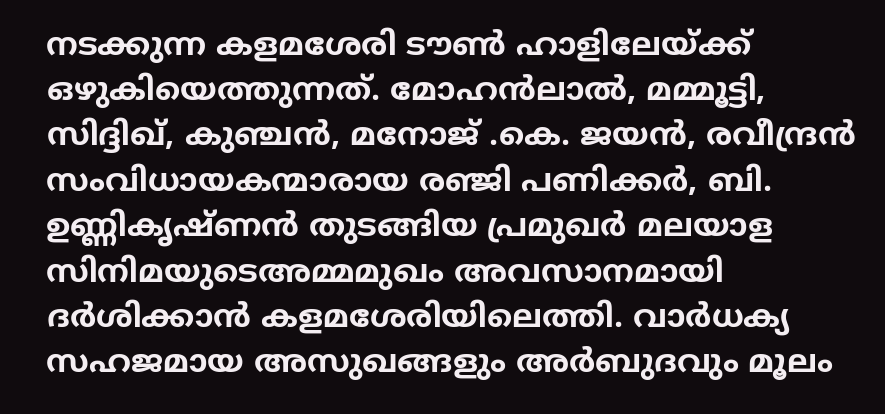നടക്കുന്ന കളമശേരി ടൗണ്‍ ഹാളിലേയ്ക്ക് ഒഴുകിയെത്തുന്നത്. മോഹന്‍ലാല്‍, മമ്മൂട്ടി, സിദ്ദിഖ്, കുഞ്ചന്‍, മനോജ് .കെ. ജയന്‍, രവീന്ദ്രന്‍ സംവിധായകന്മാരായ രഞ്ജി പണിക്കര്‍, ബി. ഉണ്ണികൃഷ്ണന്‍ തുടങ്ങിയ പ്രമുഖർ മലയാള സിനിമയുടെഅമ്മമുഖം അവസാനമായി ദർശിക്കാൻ കളമശേരിയിലെത്തി. വാര്‍ധക്യ സഹജമായ അസുഖങ്ങളും അർബുദവും മൂലം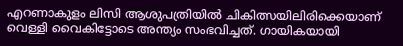എറണാകുളം ലിസി ആശുപത്രിയിൽ ചികിത്സയിലിരിക്കെയാണ് വെള്ളി വൈകിട്ടോടെ അന്ത്യം സംഭവിച്ചത്. ഗായികയായി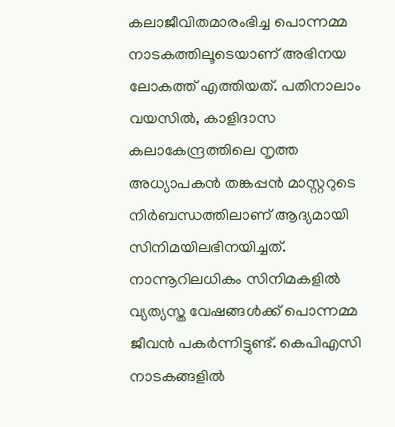കലാജീവിതമാരംഭിച്ച പൊന്നമ്മ നാടകത്തിലൂടെയാണ് അഭിനയ ലോകത്ത് എത്തിയത്. പതിനാലാം വയസിൽ, കാളിദാസ കലാകേന്ദ്രത്തിലെ നൃത്ത അധ്യാപകൻ തങ്കപ്പൻ മാസ്റ്ററുടെ നിർബന്ധത്തിലാണ് ആദ്യമായി സിനിമയിലഭിനയിച്ചത്. നാന്നൂറിലധികം സിനിമകളിൽ വ്യത്യസ്ത വേഷങ്ങൾക്ക് പൊന്നമ്മ ജീവൻ പകർന്നിട്ടുണ്ട്. കെപിഎസി നാടകങ്ങളില്‍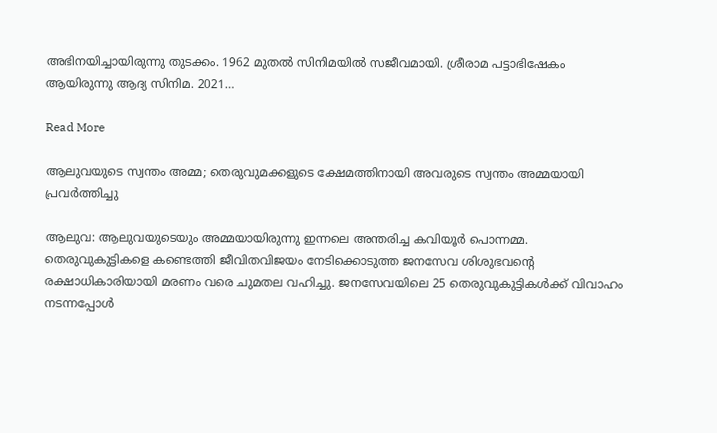അഭിനയിച്ചായിരുന്നു തുടക്കം. 1962 മുതല്‍ സിനിമയില്‍ സജീവമായി. ശ്രീരാമ പട്ടാഭിഷേകം ആയിരുന്നു ആദ്യ സിനിമ. 2021…

Read More

ആലുവയുടെ സ്വന്തം അമ്മ; തെരുവുമക്കളുടെ ക്ഷേമത്തിനായി അവരുടെ സ്വന്തം അമ്മയായി പ്രവർത്തിച്ചു

ആലുവ: ആലുവയുടെയും അമ്മയായിരുന്നു ഇന്നലെ അന്തരിച്ച കവിയൂര്‍ പൊന്നമ്മ. തെരുവുകുട്ടികളെ കണ്ടെത്തി ജീവിതവിജയം നേടിക്കൊടുത്ത ജനസേവ ശിശുഭവന്‍റെ രക്ഷാധികാരിയായി മരണം വരെ ചുമതല വഹിച്ചു. ജനസേവയിലെ 25 തെരുവുകുട്ടികള്‍ക്ക് വിവാഹം നടന്നപ്പോള്‍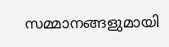സമ്മാനങ്ങളുമായി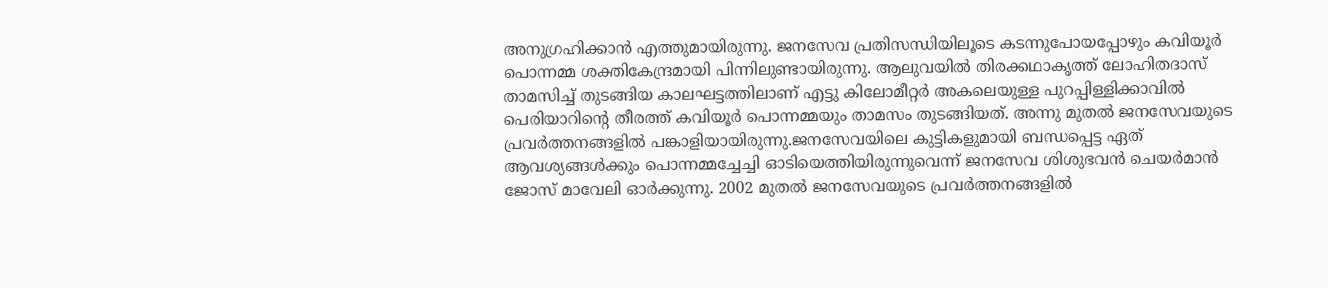അനുഗ്രഹിക്കാൻ എത്തുമായിരുന്നു. ജനസേവ പ്രതിസന്ധിയിലൂടെ കടന്നുപോയപ്പോഴും കവിയൂര്‍ പൊന്നമ്മ ശക്തികേന്ദ്രമായി പിന്നിലുണ്ടായിരുന്നു. ആലുവയില്‍ തിരക്കഥാകൃത്ത് ലോഹിതദാസ് താമസിച്ച് തുടങ്ങിയ കാലഘട്ടത്തിലാണ് എട്ടു കിലോമീറ്റര്‍ അകലെയുള്ള പുറപ്പിള്ളിക്കാവില്‍ പെരിയാറിന്‍റെ തീരത്ത് കവിയൂര്‍ പൊന്നമ്മയും താമസം തുടങ്ങിയത്. അന്നു മുതല്‍ ജനസേവയുടെ പ്രവര്‍ത്തനങ്ങളില്‍ പങ്കാളിയായിരുന്നു.ജനസേവയിലെ കുട്ടികളുമായി ബന്ധപ്പെട്ട ഏത് ആവശ്യങ്ങള്‍ക്കും പൊന്നമ്മച്ചേച്ചി ഓടിയെത്തിയിരുന്നുവെന്ന് ജനസേവ ശിശുഭവന്‍ ചെയര്‍മാന്‍ ജോസ് മാവേലി ഓര്‍ക്കുന്നു. 2002 മുതല്‍ ജനസേവയുടെ പ്രവര്‍ത്തനങ്ങളില്‍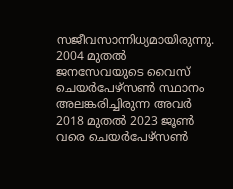സജീവസാന്നിധ്യമായിരുന്നു. 2004 മുതല്‍ ജനസേവയുടെ വൈസ് ചെയര്‍പേഴ്‌സണ്‍ സ്ഥാനം അലങ്കരിച്ചിരുന്ന അവർ 2018 മുതല്‍ 2023 ജൂണ്‍ വരെ ചെയര്‍പേഴ്‌സണ്‍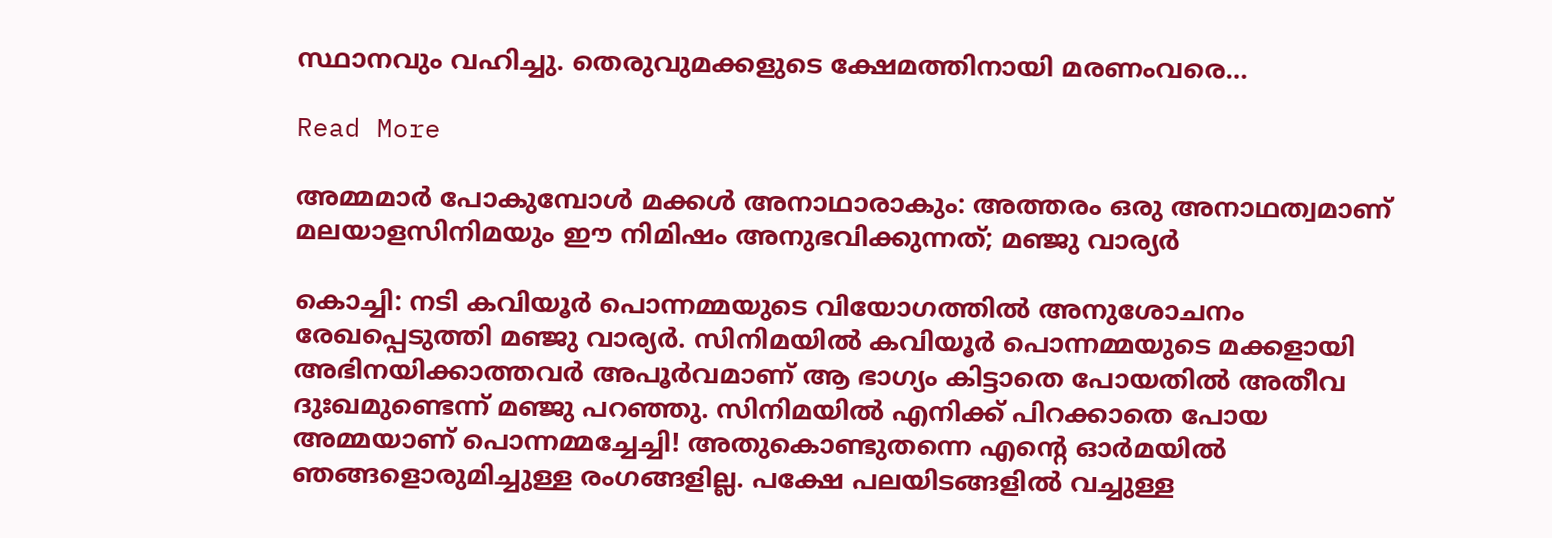സ്ഥാനവും വഹിച്ചു. തെരുവുമക്കളുടെ ക്ഷേമത്തിനായി മരണംവരെ…

Read More

അമ്മമാര്‍ പോകുമ്പോള്‍ മക്കള്‍ അനാഥാരാകും: അത്തരം ഒരു അനാഥത്വമാണ് മലയാളസിനിമയും ഈ നിമിഷം അനുഭവിക്കുന്നത്; മഞ്ജു വാര്യർ

കൊച്ചി: നടി കവിയൂര്‍ പൊന്നമ്മയുടെ വിയോഗത്തില്‍ അനുശോചനം രേഖപ്പെടുത്തി മഞ്ജു വാര്യര്‍. സിനിമയിൽ കവിയൂർ പൊന്നമ്മയുടെ മക്കളായി അഭിനയിക്കാത്തവര്‍ അപൂര്‍വമാണ് ആ ഭാഗ്യം കിട്ടാതെ പോയതിൽ അതീവ ദുഃഖമുണ്ടെന്ന് മഞ്ജു പറഞ്ഞു. സിനിമയില്‍ എനിക്ക് പിറക്കാതെ പോയ അമ്മയാണ് പൊന്നമ്മച്ചേച്ചി! അതുകൊണ്ടുതന്നെ എന്‍റെ ഓര്‍മയില്‍ ഞങ്ങളൊരുമിച്ചുള്ള രംഗങ്ങളില്ല. പക്ഷേ പലയിടങ്ങളില്‍ വച്ചുള്ള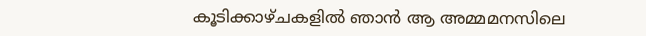കൂടിക്കാഴ്ചകളില്‍ ഞാന്‍ ആ അമ്മമനസിലെ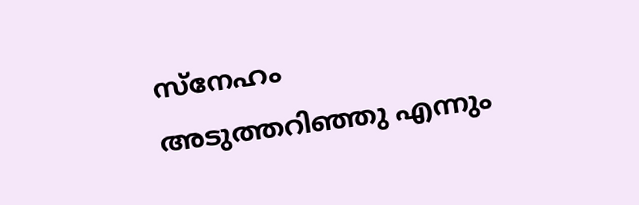സ്‌നേഹം അടുത്തറിഞ്ഞു എന്നും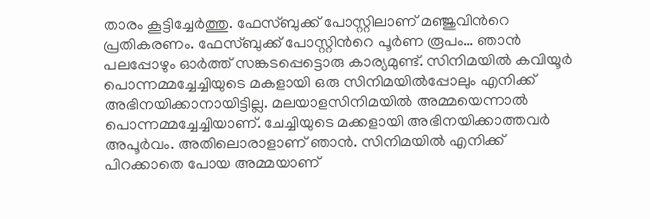താരം കൂട്ടിച്ചേർത്തു. ഫേസ്ബുക്ക് പോസ്റ്റിലാണ് മഞ്ജുവിന്‍റെ പ്രതികരണം. ഫേസ്ബുക്ക് പോസ്റ്റിന്‍റെ പൂർണ രൂപം… ഞാന്‍ പലപ്പോഴും ഓര്‍ത്ത് സങ്കടപ്പെട്ടൊരു കാര്യമുണ്ട്. സിനിമയില്‍ കവിയൂര്‍ പൊന്നമ്മച്ചേച്ചിയുടെ മകളായി ഒരു സിനിമയില്‍പ്പോലും എനിക്ക് അഭിനയിക്കാനായിട്ടില്ല. മലയാളസിനിമയില്‍ അമ്മയെന്നാല്‍ പൊന്നമ്മച്ചേച്ചിയാണ്. ചേച്ചിയുടെ മക്കളായി അഭിനയിക്കാത്തവര്‍ അപൂര്‍വം. അതിലൊരാളാണ് ഞാന്‍. സിനിമയില്‍ എനിക്ക് പിറക്കാതെ പോയ അമ്മയാണ്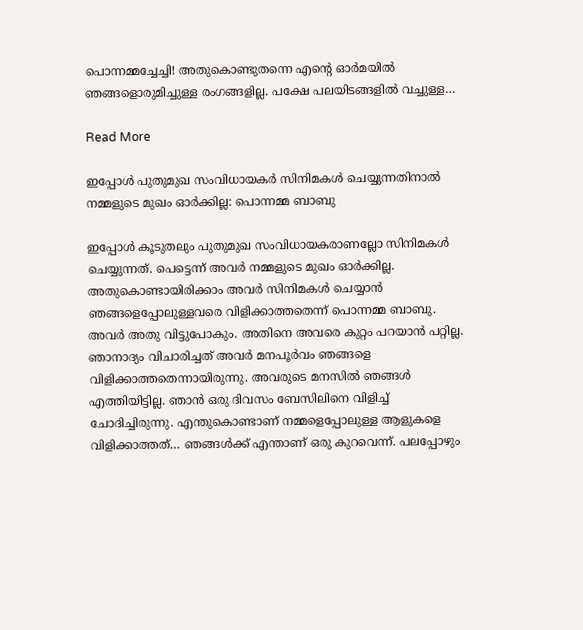പൊന്നമ്മച്ചേച്ചി! അതുകൊണ്ടുതന്നെ എന്റെ ഓര്‍മയില്‍ ഞങ്ങളൊരുമിച്ചുള്ള രംഗങ്ങളില്ല. പക്ഷേ പലയിടങ്ങളില്‍ വച്ചുള്ള…

Read More

ഇപ്പോൾ പുതുമുഖ സംവിധായകർ സിനിമകൾ ചെയ്യുന്നതിനാൽ നമ്മളുടെ മുഖം ഓർക്കില്ല: പൊന്നമ്മ ബാബു

ഇപ്പോൾ കൂടുതലും പുതുമുഖ സംവിധായകരാണല്ലോ സിനിമകൾ ചെയ്യുന്നത്. പെട്ടെന്ന് അവർ നമ്മളുടെ മുഖം ഓർക്കില്ല. അതുകൊണ്ടായിരിക്കാം അവർ സിനിമകൾ ചെയ്യാൻ ഞങ്ങളെപ്പോലുള്ളവരെ വിളിക്കാത്തതെന്ന് പൊന്നമ്മ ബാബു. അവർ അതു വിട്ടുപോകും. അതിനെ അവരെ കുറ്റം പറയാൻ പറ്റില്ല. ഞാനാദ്യം വിചാരിച്ചത് അവർ മനപൂർവം ഞങ്ങളെ വിളിക്കാത്തതെന്നായിരുന്നു. അവരുടെ മനസിൽ ഞങ്ങൾ എത്തിയിട്ടില്ല. ഞാൻ‌ ഒരു ദിവസം ബേസിലിനെ വിളിച്ച് ചോദിച്ചിരുന്നു. എന്തുകൊണ്ടാണ് നമ്മളെപ്പോലുള്ള ആളുകളെ വിളിക്കാത്തത്… ഞങ്ങൾക്ക് എന്താണ് ഒരു കുറവെന്ന്. പലപ്പോഴും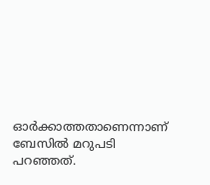ഓർക്കാത്തതാണെന്നാണ് ബേസിൽ മറുപടി പറഞ്ഞത്.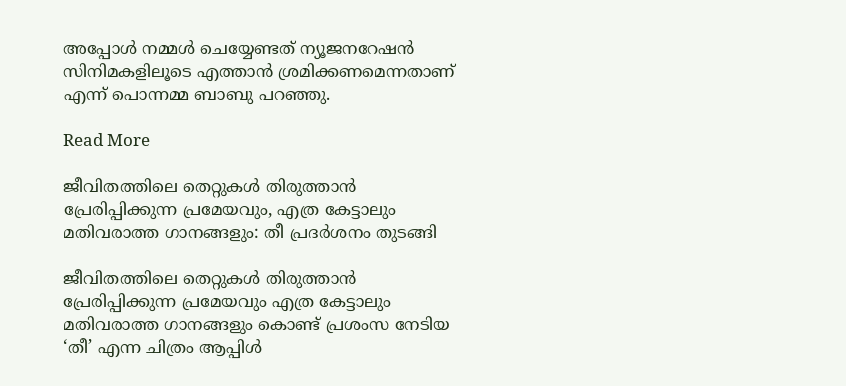അപ്പോൾ നമ്മൾ ചെയ്യേണ്ടത് ന്യൂജനറേഷൻ സിനിമകളിലൂടെ എത്താൻ ശ്രമിക്കണമെന്നതാണ് എന്ന് പൊന്നമ്മ ബാബു പറഞ്ഞു.

Read More

ജീവിതത്തിലെ തെറ്റുകൾ തിരുത്താൻ പ്രേരിപ്പിക്കുന്ന പ്രമേയവും, എത്ര കേട്ടാലും മതിവരാത്ത ഗാനങ്ങളും: തീ പ്രദർശനം തുടങ്ങി

ജീവിതത്തിലെ തെറ്റുകൾ തിരുത്താൻ പ്രേരിപ്പിക്കുന്ന പ്രമേയവും എത്ര കേട്ടാലും മതിവരാത്ത ഗാനങ്ങളും കൊണ്ട് പ്രശംസ നേടിയ ‘തീ’ എന്ന ചിത്രം ആപ്പിൾ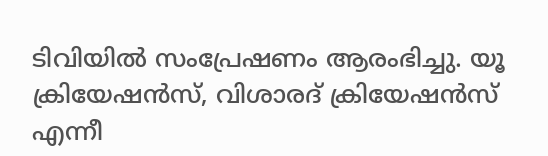ടിവിയിൽ സംപ്രേഷണം ആരംഭിച്ചു. യൂ ക്രിയേഷൻസ്, വിശാരദ് ക്രിയേഷൻസ് എന്നീ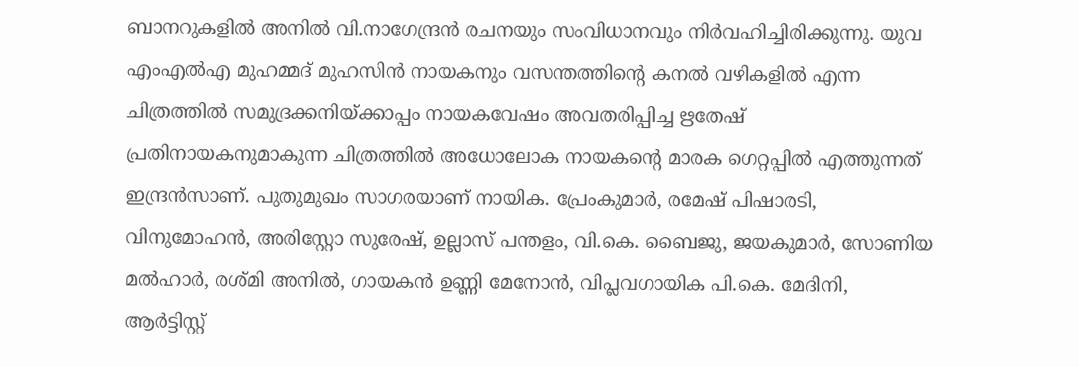ബാനറുകളിൽ അനിൽ വി.നാഗേന്ദ്രൻ രചനയും സംവിധാനവും നിർവഹിച്ചിരിക്കുന്നു. യുവ എംഎൽഎ മുഹമ്മദ് മുഹസിൻ നായകനും വസന്തത്തിന്‍റെ കനൽ വഴികളിൽ എന്ന ചിത്രത്തിൽ സമുദ്രക്കനിയ്ക്കാപ്പം നായകവേഷം അവതരിപ്പിച്ച ഋതേഷ് പ്രതിനായകനുമാകുന്ന ചിത്രത്തിൽ അധോലോക നായകന്‍റെ മാരക ഗെറ്റപ്പിൽ എത്തുന്നത് ഇന്ദ്രൻസാണ്. പുതുമുഖം സാഗരയാണ് നായിക. പ്രേംകുമാർ, രമേഷ് പിഷാരടി, വിനുമോഹൻ, അരിസ്റ്റോ സുരേഷ്, ഉല്ലാസ് പന്തളം, വി.കെ. ബൈജു, ജയകുമാർ, സോണിയ മൽഹാർ, രശ്മി അനിൽ, ഗായകൻ ഉണ്ണി മേനോൻ, വിപ്ലവഗായിക പി.കെ. മേദിനി, ആർട്ടിസ്റ്റ്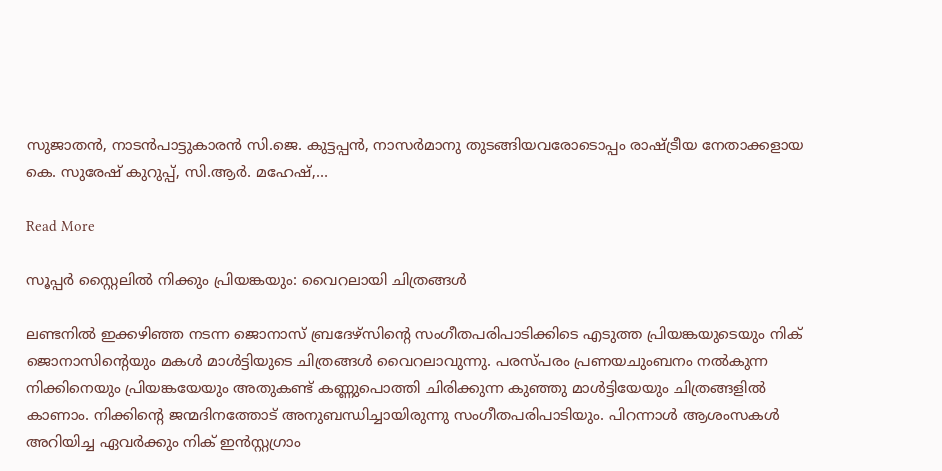സുജാതൻ, നാടൻപാട്ടുകാരൻ സി.ജെ. കുട്ടപ്പൻ, നാസർമാനു തുടങ്ങിയവരോടൊപ്പം രാഷ്ട്രീയ നേതാക്കളായ കെ. സുരേഷ് കുറുപ്പ്, സി.ആർ. മഹേഷ്,…

Read More

സൂപ്പർ സ്റ്റൈലിൽ നിക്കും പ്രിയങ്കയും: വൈറലായി ചിത്രങ്ങൾ

ലണ്ടനിൽ ഇക്കഴിഞ്ഞ നടന്ന ജൊനാസ് ബ്രദേഴ്സിന്‍റെ സംഗീതപരിപാടിക്കിടെ എടുത്ത പ്രിയങ്കയുടെയും നിക് ജൊനാസിന്‍റെയും മകൾ മാൾട്ടിയുടെ ചിത്രങ്ങൾ വൈറലാവുന്നു. പരസ്പരം പ്രണയചുംബനം നൽകുന്ന നിക്കിനെയും പ്രിയങ്കയേയും അതുകണ്ട് കണ്ണുപൊത്തി ചിരിക്കുന്ന കുഞ്ഞു മാൾട്ടിയേയും ചിത്രങ്ങളിൽ കാണാം. നിക്കിന്‍റെ ജന്മദിനത്തോട് അനുബന്ധിച്ചായിരുന്നു സംഗീതപരിപാടിയും. പിറന്നാൾ ആശംസകൾ അറിയിച്ച ഏവർക്കും നിക് ഇൻസ്റ്റഗ്രാം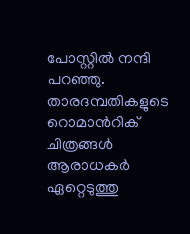പോസ്റ്റിൽ നന്ദി പറഞ്ഞു. താരദമ്പതികളുടെ റൊമാന്‍റിക് ചിത്രങ്ങൾ ആരാധകർ ഏറ്റെടുത്തു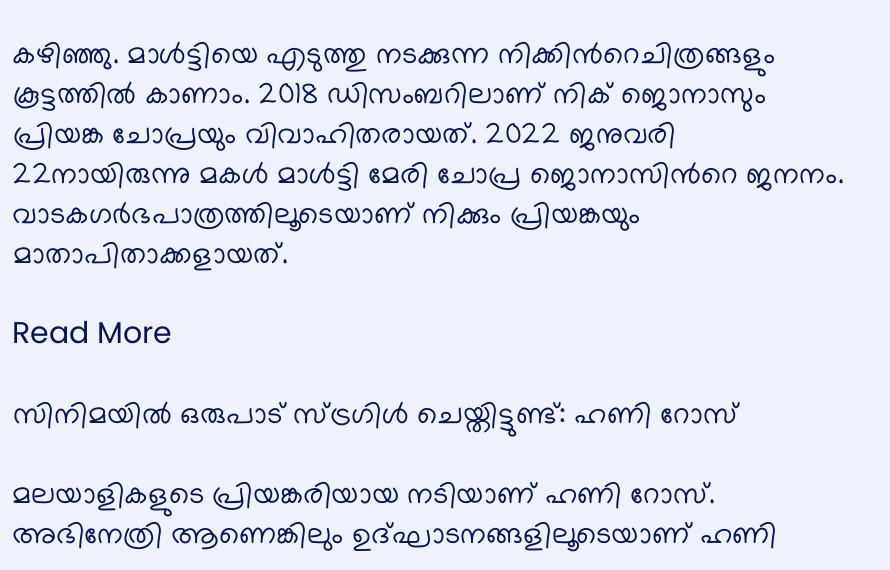കഴിഞ്ഞു. മാൾട്ടിയെ എടുത്തു നടക്കുന്ന നിക്കിന്‍റെചിത്രങ്ങളും കൂട്ടത്തിൽ കാണാം. 2018 ഡിസംബറിലാണ് നിക് ജൊനാസും പ്രിയങ്ക ചോപ്രയും വിവാഹിതരായത്. 2022 ജനുവരി 22നായിരുന്നു മകൾ മാൾട്ടി മേരി ചോപ്ര ജൊനാസിന്‍റെ ജനനം. വാടകഗർഭപാത്രത്തിലൂടെയാണ് നിക്കും പ്രിയങ്കയും മാതാപിതാക്കളായത്.

Read More

സിനിമയിൽ ഒരുപാട് സ്ട്രഗിൾ ചെയ്തിട്ടുണ്ട്: ഹണി റോസ്

മലയാളികളുടെ പ്രിയങ്കരിയായ നടിയാണ് ഹണി റോസ്. അഭിനേത്രി ആണെങ്കിലും ഉദ്ഘാടനങ്ങളിലൂടെയാണ് ഹണി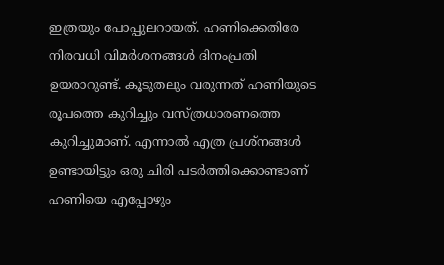ഇത്രയും പോപ്പുലറായത്. ഹണിക്കെതിരേ നിരവധി വിമർശനങ്ങൾ ദിനംപ്രതി ഉയരാറുണ്ട്. കൂടുതലും വരുന്നത് ഹണിയുടെ രൂപത്തെ കുറിച്ചും വസ്ത്രധാരണത്തെ കുറിച്ചുമാണ്. എന്നാൽ എത്ര പ്രശ്നങ്ങൾ ഉണ്ടായിട്ടും ഒരു ചിരി പടർത്തിക്കൊണ്ടാണ് ഹണിയെ എപ്പോഴും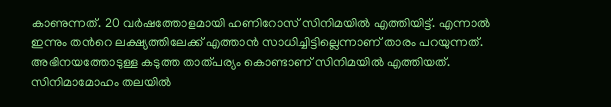കാണുന്നത്. 20 വർഷത്തോളമായി ഹണിറോസ് സിനിമയിൽ എത്തിയിട്ട്. എന്നാൽ ഇന്നും തന്‍റെ ലക്ഷ്യത്തിലേക്ക് എത്താൻ സാധിച്ചിട്ടില്ലെന്നാണ് താരം പറയുന്നത്. അഭിനയത്തോടുള്ള കടുത്ത താത്പര്യം കൊണ്ടാണ് സിനിമയിൽ എത്തിയത്. സിനിമാമോഹം തലയിൽ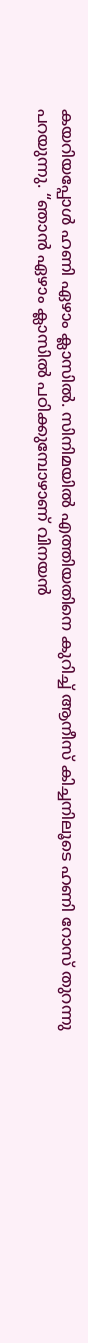കയറിയപ്പോൾ ഹണി ഏഴാം ക്ലാസിൽ. സിനിമയിൽ എത്തിയതിനെ കുറിച്ച് ആനീസ് കിച്ചനിലൂടെ ഹണി റോസ് തുറന്നു പറയുന്നു. “ഞാൻ ഏഴാം ക്ലാസിൽ പഠിക്കുമ്പോഴാണ് വിനയൻ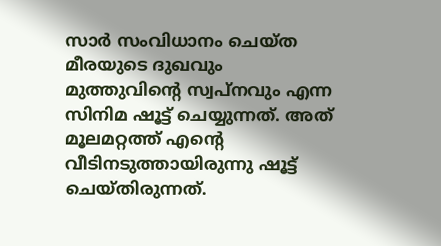സാർ സംവിധാനം ചെയ്ത മീരയുടെ ദുഖവും മുത്തുവിന്‍റെ സ്വപ്നവും എന്ന സിനിമ ഷൂട്ട് ചെയ്യുന്നത്. അത് മൂലമറ്റത്ത് എന്‍റെ വീടിനടുത്തായിരുന്നു ഷൂട്ട് ചെയ്തിരുന്നത്.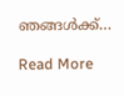ഞങ്ങൾക്ക്…

Read More